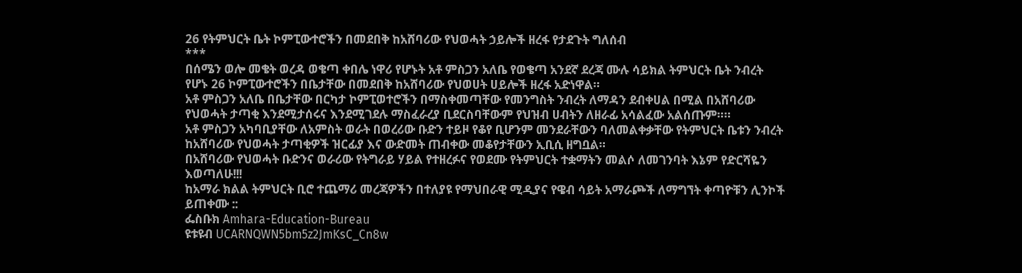26 የትምህርት ቤት ኮምፒውተሮችን በመደበቅ ከአሸባሪው የህወሓት ኃይሎች ዘረፋ የታደጉት ግለሰብ
***
በሰሜን ወሎ መቄት ወረዳ ወቄጣ ቀበሌ ነዋሪ የሆኑት አቶ ምስጋን አለቤ የወቄጣ አንደኛ ደረጃ ሙሉ ሳይክል ትምህርት ቤት ንብረት የሆኑ 26 ኮምፒውተሮችን በቤታቸው በመደበቅ ከአሸባሪው የህወሀት ሀይሎች ዘረፋ አድነዋል።
አቶ ምስጋን አለቤ በቤታቸው በርካታ ኮምፒወተሮችን በማስቀመጣቸው የመንግስት ንብረት ለማዳን ደብቀሀል በሚል በአሸባሪው የህወሓት ታጣቂ እንደሚታሰሩና እንደሚገደሉ ማስፈራረያ ቢደርስባቸውም የህዝብ ሀብትን ለዘራፊ አሳልፈው አልሰጡም።።
አቶ ምስጋን አካባቢያቸው ለአምስት ወራት በወረሪው ቡድን ተይዞ የቆየ ቢሆንም መንደራቸውን ባለመልቀቃቸው የትምህርት ቤቱን ንብረት ከአሸባሪው የህወሓት ታጣቂዎች ዝርፊያ እና ውድመት ጠብቀው መቆየታቸውን ኢቢሲ ዘግቧል።
በአሸባሪው የህወሓት ቡድንና ወራሪው የትግራይ ሃይል የተዘረፉና የወደሙ የትምህርት ተቋማትን መልሶ ለመገንባት እኔም የድርሻዬን እወጣለሁ!!!
ከአማራ ክልል ትምህርት ቢሮ ተጨማሪ መረጃዎችን በተለያዩ የማህበራዊ ሚዲያና የዌብ ሳይት አማራጮች ለማግኘት ቀጣዮቹን ሊንኮች ይጠቀሙ ::
ፌስቡክ Amhara-Education-Bureau
ዩቱዩብ UCARNQWN5bm5z2JmKsC_Cn8w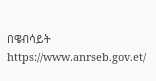በዌብሳይት https://www.anrseb.gov.et/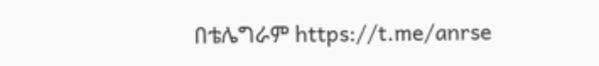በቴሌግራም https://t.me/anrse